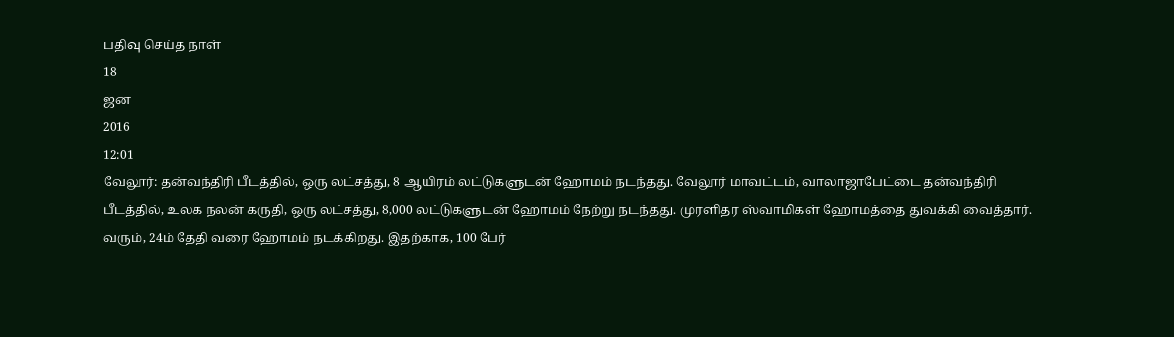பதிவு செய்த நாள்
18
ஜன
2016
12:01
வேலூர்: தன்வந்திரி பீடத்தில், ஒரு லட்சத்து, 8 ஆயிரம் லட்டுகளுடன் ஹோமம் நடந்தது. வேலூர் மாவட்டம், வாலாஜாபேட்டை தன்வந்திரி பீடத்தில், உலக நலன் கருதி, ஒரு லட்சத்து, 8,000 லட்டுகளுடன் ஹோமம் நேற்று நடந்தது. முரளிதர ஸ்வாமிகள் ஹோமத்தை துவக்கி வைத்தார். வரும், 24ம் தேதி வரை ஹோமம் நடக்கிறது. இதற்காக, 100 பேர்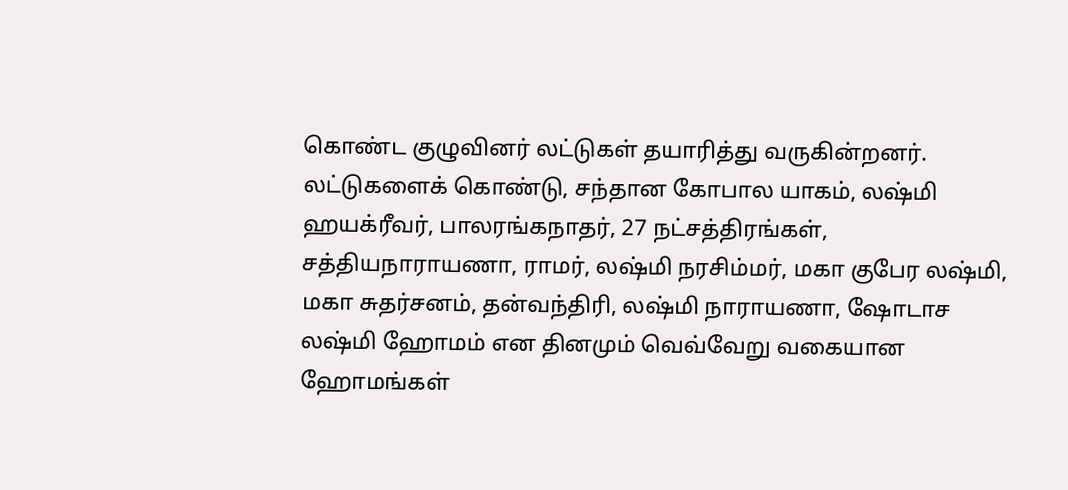கொண்ட குழுவினர் லட்டுகள் தயாரித்து வருகின்றனர். லட்டுகளைக் கொண்டு, சந்தான கோபால யாகம், லஷ்மி ஹயக்ரீவர், பாலரங்கநாதர், 27 நட்சத்திரங்கள், சத்தியநாராயணா, ராமர், லஷ்மி நரசிம்மர், மகா குபேர லஷ்மி, மகா சுதர்சனம், தன்வந்திரி, லஷ்மி நாராயணா, ஷோடாச லஷ்மி ஹோமம் என தினமும் வெவ்வேறு வகையான ஹோமங்கள்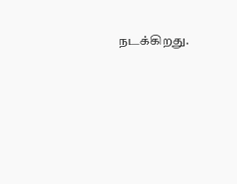நடக்கிறது.